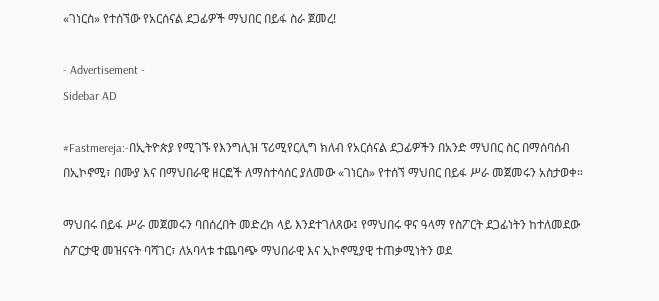«ገነርስ» የተሰኘው የአርሰናል ደጋፊዎች ማህበር በይፋ ስራ ጀመረ!

- Advertisement -
Sidebar AD

#Fastmereja:-በኢትዮጵያ የሚገኙ የእንግሊዝ ፕሪሚየርሊግ ክለብ የአርሰናል ደጋፊዎችን በአንድ ማህበር ስር በማሰባሰብ በኢኮኖሚ፣ በሙያ እና በማህበራዊ ዘርፎች ለማስተሳሰር ያለመው «ገነርስ» የተሰኘ ማህበር በይፋ ሥራ መጀመሩን አስታወቀ።

ማህበሩ በይፋ ሥራ መጀመሩን ባበሰረበት መድረክ ላይ እንደተገለጸው፤ የማህበሩ ዋና ዓላማ የስፖርት ደጋፊነትን ከተለመደው ስፖርታዊ መዝናናት ባሻገር፣ ለአባላቱ ተጨባጭ ማህበራዊ እና ኢኮኖሚያዊ ተጠቃሚነትን ወደ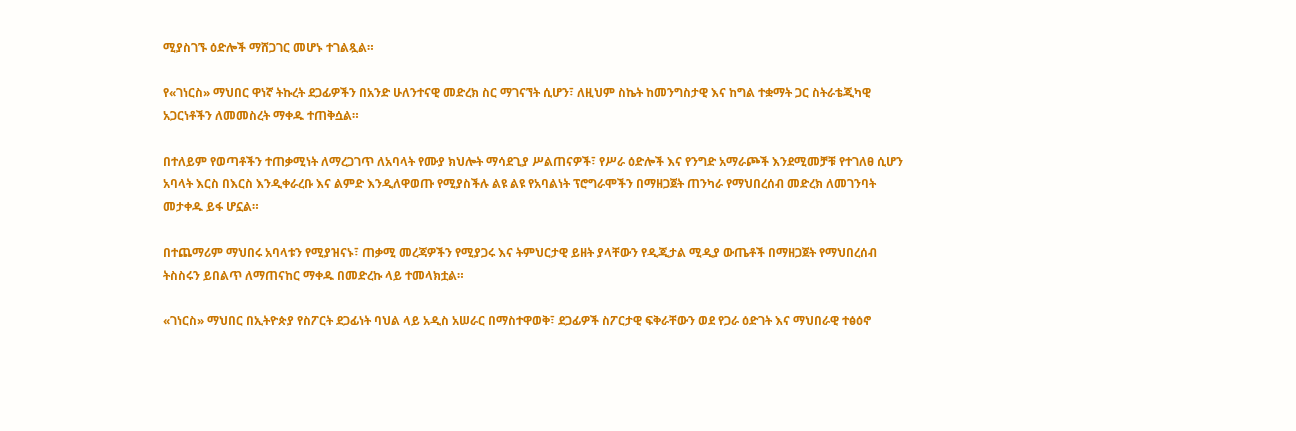ሚያስገኙ ዕድሎች ማሸጋገር መሆኑ ተገልጿል።

የ«ገነርስ» ማህበር ዋነኛ ትኩረት ደጋፊዎችን በአንድ ሁለንተናዊ መድረክ ስር ማገናኘት ሲሆን፣ ለዚህም ስኬት ከመንግስታዊ እና ከግል ተቋማት ጋር ስትራቴጂካዊ አጋርነቶችን ለመመስረት ማቀዱ ተጠቅሷል።

በተለይም የወጣቶችን ተጠቃሚነት ለማረጋገጥ ለአባላት የሙያ ክህሎት ማሳደጊያ ሥልጠናዎች፣ የሥራ ዕድሎች እና የንግድ አማራጮች እንደሚመቻቹ የተገለፀ ሲሆን አባላት እርስ በእርስ እንዲቀራረቡ እና ልምድ እንዲለዋወጡ የሚያስችሉ ልዩ ልዩ የአባልነት ፕሮግራሞችን በማዘጋጀት ጠንካራ የማህበረሰብ መድረክ ለመገንባት መታቀዱ ይፋ ሆኗል።

በተጨማሪም ማህበሩ አባላቱን የሚያዝናኑ፣ ጠቃሚ መረጃዎችን የሚያጋሩ እና ትምህርታዊ ይዘት ያላቸውን የዲጂታል ሚዲያ ውጤቶች በማዘጋጀት የማህበረሰብ ትስስሩን ይበልጥ ለማጠናከር ማቀዱ በመድረኩ ላይ ተመላክቷል።

«ገነርስ» ማህበር በኢትዮጵያ የስፖርት ደጋፊነት ባህል ላይ አዲስ አሠራር በማስተዋወቅ፣ ደጋፊዎች ስፖርታዊ ፍቅራቸውን ወደ የጋራ ዕድገት እና ማህበራዊ ተፅዕኖ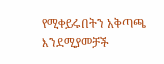የሚቀይሩበትን አቅጣጫ እንደሚያመቻች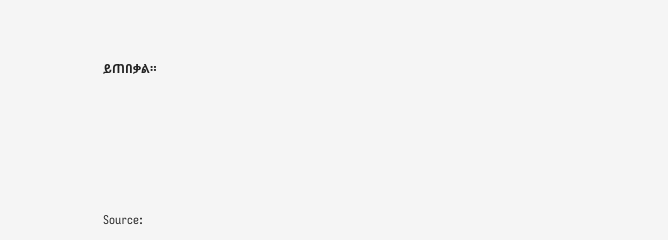ይጠበቃል።






Source: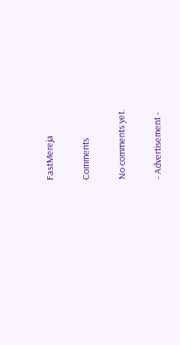FastMereja

Comments

No comments yet.

- Advertisement -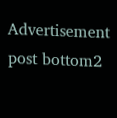Advertisement post bottom2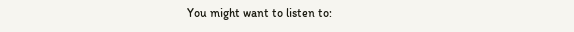You might want to listen to: